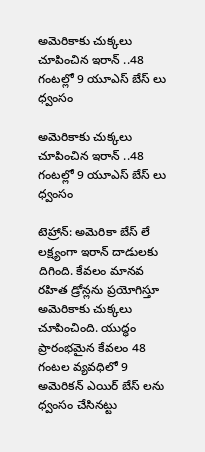అమెరికాకు చుక్కలు చూపించిన ఇరాన్ ..48 గంటల్లో 9 యూఎస్ బేస్ లు ధ్వంసం

అమెరికాకు చుక్కలు చూపించిన ఇరాన్ ..48 గంటల్లో 9 యూఎస్ బేస్ లు ధ్వంసం

టెహ్రాన్: అమెరికా బేస్ లే లక్ష్యంగా ఇరాన్ దాడులకు దిగింది. కేవలం మానవ రహిత డ్రోన్లను ప్రయోగిస్తూ అమెరికాకు చుక్కలు చూపించింది. యుద్ధం ప్రారంభమైన కేవలం 48 గంటల వ్యవధిలో 9 అమెరికన్ ఎయిర్ బేస్ లను ధ్వంసం చేసినట్టు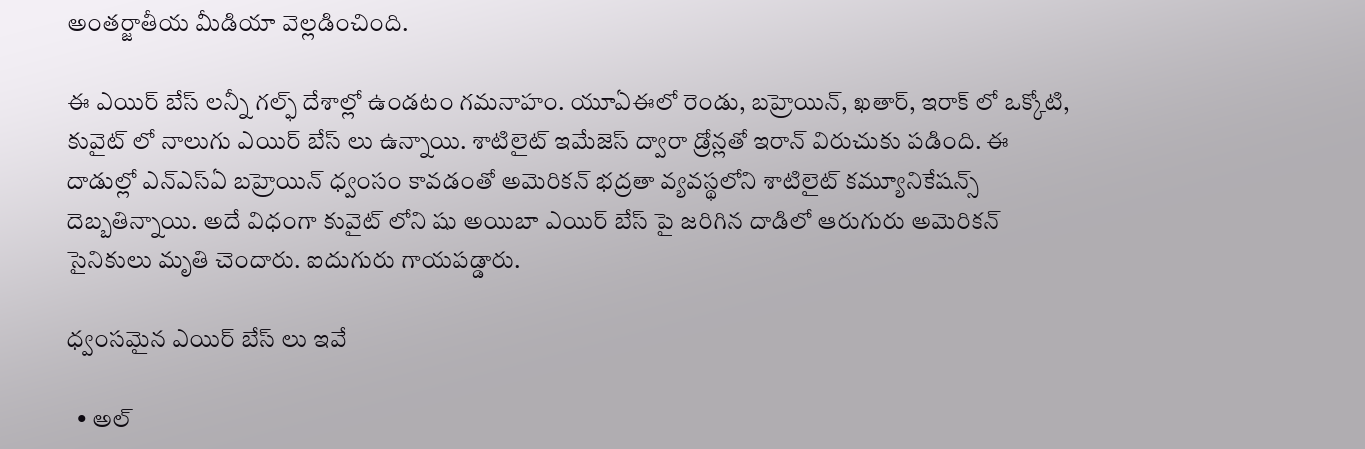అంతర్జాతీయ మీడియా వెల్లడించింది.

ఈ ఎయిర్ బేస్ లన్నీ గల్ఫ్ దేశాల్లో ఉండటం గమనాహం. యూఏఈలో రెండు, బహ్రెయిన్, ఖతార్, ఇరాక్ లో ఒక్కోటి, కువైట్ లో నాలుగు ఎయిర్ బేస్ లు ఉన్నాయి. శాటిలైట్ ఇమేజెస్ ద్వారా డ్రోన్లతో ఇరాన్ విరుచుకు పడింది. ఈ దాడుల్లో ఎన్ఎస్ఏ బహ్రెయిన్ ధ్వంసం కావడంతో అమెరికన్ భద్రతా వ్యవస్థలోని శాటిలైట్ కమ్యూనికేషన్స్ దెబ్బతిన్నాయి. అదే విధంగా కువైట్ లోని షు అయిబా ఎయిర్ బేస్ పై జరిగిన దాడిలో ఆరుగురు అమెరికన్ సైనికులు మృతి చెందారు. ఐదుగురు గాయపడ్డారు.

ధ్వంసమైన ఎయిర్ బేస్ లు ఇవే

  • అల్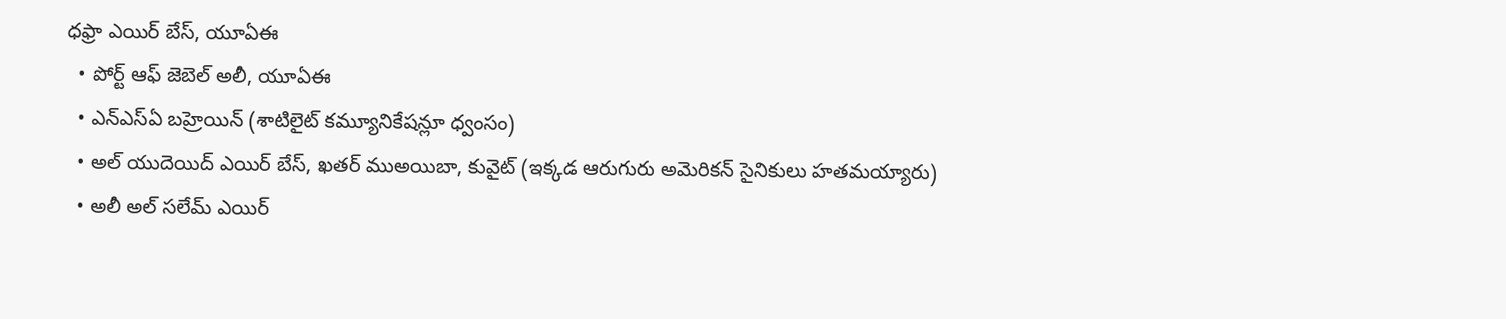ధఫ్రా ఎయిర్ బేస్, యూఏఈ
  • పోర్ట్ ఆఫ్ జెబెల్ అలీ, యూఏఈ
  • ఎన్ఎస్ఏ బహ్రెయిన్ (శాటిలైట్ కమ్యూనికేషన్లూ ధ్వంసం)
  • అల్ యుదెయిద్ ఎయిర్ బేస్, ఖతర్ ముఅయిబా, కువైట్ (ఇక్కడ ఆరుగురు అమెరికన్ సైనికులు హతమయ్యారు)
  • అలీ అల్ సలేమ్ ఎయిర్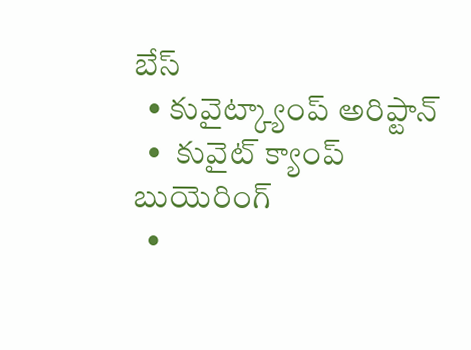బేస్
  • కువైట్క్యాంప్ అరిప్టాన్
  •  కువైట్ క్యాంప్ బుయెరింగ్
  •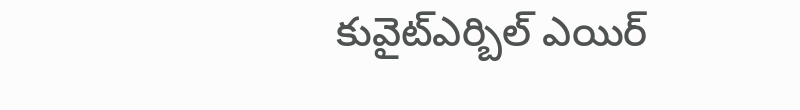కువైట్ఎర్బిల్ ఎయిర్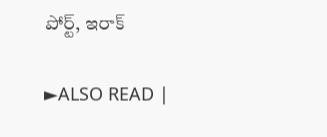పోర్ట్, ఇరాక్

►ALSO READ |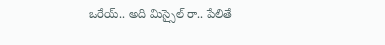ఒరేయ్.. అది మిస్సైల్ రా.. పేలితే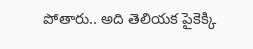పోతారు.. అది తెలియక పైకెక్కి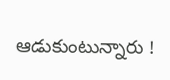ఆడుకుంటున్నారు !